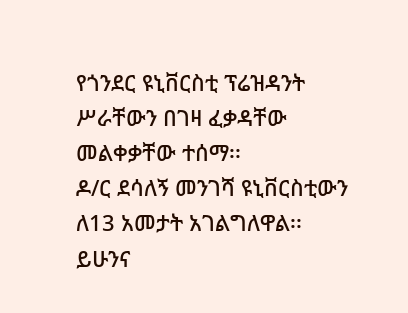የጎንደር ዩኒቨርስቲ ፕሬዝዳንት ሥራቸውን በገዛ ፈቃዳቸው መልቀቃቸው ተሰማ፡፡
ዶ/ር ደሳለኝ መንገሻ ዩኒቨርስቲውን ለ13 አመታት አገልግለዋል፡፡
ይሁንና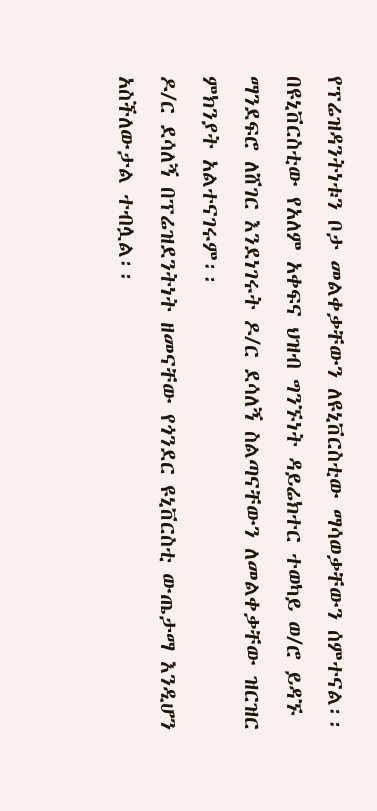የፕሬዝዳንትነቱን ቦታ መልቀቃቸውን ለዩኒቨርስቲው ማሳወቃቸውን ሰምተናል፡፡
በዩኒቨርስቲው የአለም አቀፍና ህዝብ ግንኙነት ዳይሬክተር ተወካይ ወ/ሮ ይዳኙ ማንደፍሮ ለሸገር እንደነገሩት ዶ/ር ደሳለኝ ስልጣናቸውን ለመልቀቃቸው ዝርዝር ምክንያት አልተናገሩም፡፡
ዶ/ር ደሳለኝ በፕሬዝደንትነት ዘመናቸው የጎንደር ዩኒቨርስቲ ውጤታማ እንዲሆን አስችለውታል ተብሏል፡፡